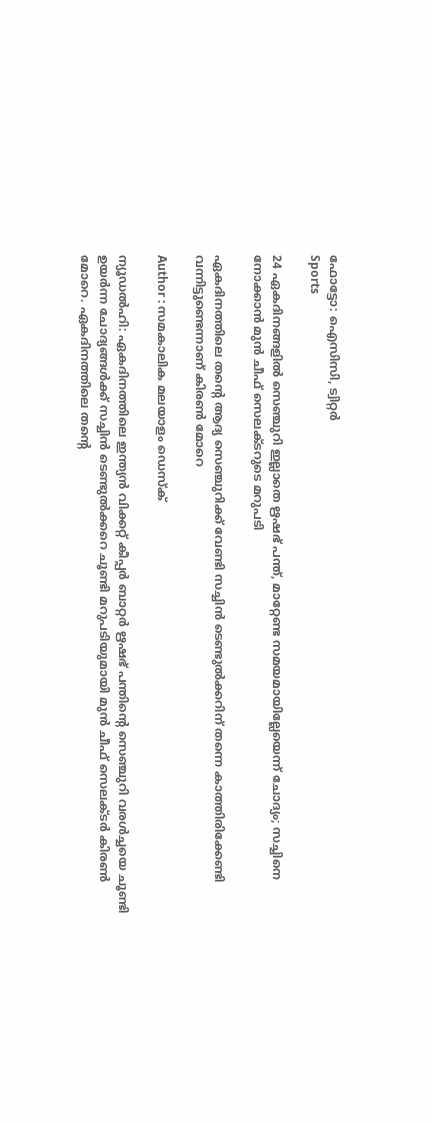ഫോട്ടോ: ഐസിസി, ട്വിറ്റര്‍
Sports

24 ഏകദിനങ്ങളില്‍ സെഞ്ചുറി ഇല്ലാതെ ഋഷഭ് പന്ത്, മാറ്റേണ്ട സമയമായില്ലേയെന്ന് ചോദ്യം; സച്ചിനെ നോക്കാന്‍ മുന്‍ ചീഫ് സെലക്ടറുടെ മറുപടി

ഏകദിനത്തിലെ തന്റെ ആദ്യ സെഞ്ചുറിക്ക് വേണ്ടി സച്ചിന്‍ ടെണ്ടുല്‍ക്കറിന് തന്നെ കാത്തിരിക്കേണ്ടി വന്നിട്ടുണ്ടെന്നാണ് കിരണ്‍ മോറെ

Author : സമകാലിക മലയാളം ഡെസ്ക്

ന്യൂഡല്‍ഹി: ഏകദിനത്തിലെ ഇന്ത്യന്‍ വിക്കറ്റ് കീപ്പര്‍ ബാറ്റര്‍ ഋഷഭ് പന്തിന്റെ സെഞ്ചുറി വരള്‍ച്ചയെ ചൂണ്ടി ഉയര്‍ന്ന ചോദ്യങ്ങള്‍ക്ക് സച്ചിന്‍ ടെണ്ടുല്‍ക്കറെ ചൂണ്ടി മറുപടിയുമായി മുന്‍ ചീഫ് സെലക്ടര്‍ കിരണ്‍ മോറെ. ഏകദിനത്തിലെ തന്റെ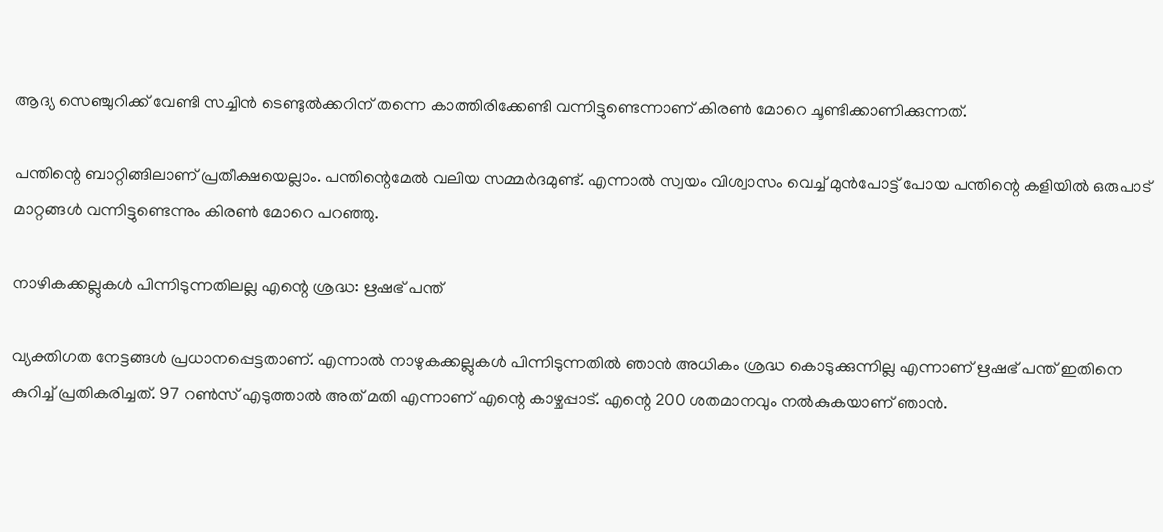ആദ്യ സെഞ്ചുറിക്ക് വേണ്ടി സച്ചിന്‍ ടെണ്ടുല്‍ക്കറിന് തന്നെ കാത്തിരിക്കേണ്ടി വന്നിട്ടുണ്ടെന്നാണ് കിരണ്‍ മോറെ ചൂണ്ടിക്കാണിക്കുന്നത്.

പന്തിന്റെ ബാറ്റിങ്ങിലാണ് പ്രതീക്ഷയെല്ലാം. പന്തിന്റെമേല്‍ വലിയ സമ്മര്‍ദമുണ്ട്. എന്നാല്‍ സ്വയം വിശ്വാസം വെച്ച് മുന്‍പോട്ട് പോയ പന്തിന്റെ കളിയില്‍ ഒരുപാട് മാറ്റങ്ങള്‍ വന്നിട്ടുണ്ടെന്നും കിരണ്‍ മോറെ പറഞ്ഞു.

നാഴികക്കല്ലുകള്‍ പിന്നിടുന്നതിലല്ല എന്റെ ശ്രദ്ധ: ഋഷഭ് പന്ത്

വ്യക്തിഗത നേട്ടങ്ങള്‍ പ്രധാനപ്പെട്ടതാണ്. എന്നാല്‍ നാഴുകക്കല്ലുകള്‍ പിന്നിടുന്നതില്‍ ഞാന്‍ അധികം ശ്രദ്ധ കൊടുക്കുന്നില്ല എന്നാണ് ഋഷഭ് പന്ത് ഇതിനെ കുറിച്ച് പ്രതികരിച്ചത്. 97 റണ്‍സ് എടുത്താല്‍ അത് മതി എന്നാണ് എന്റെ കാഴ്ചപ്പാട്. എന്റെ 200 ശതമാനവും നല്‍കുകയാണ് ഞാന്‍.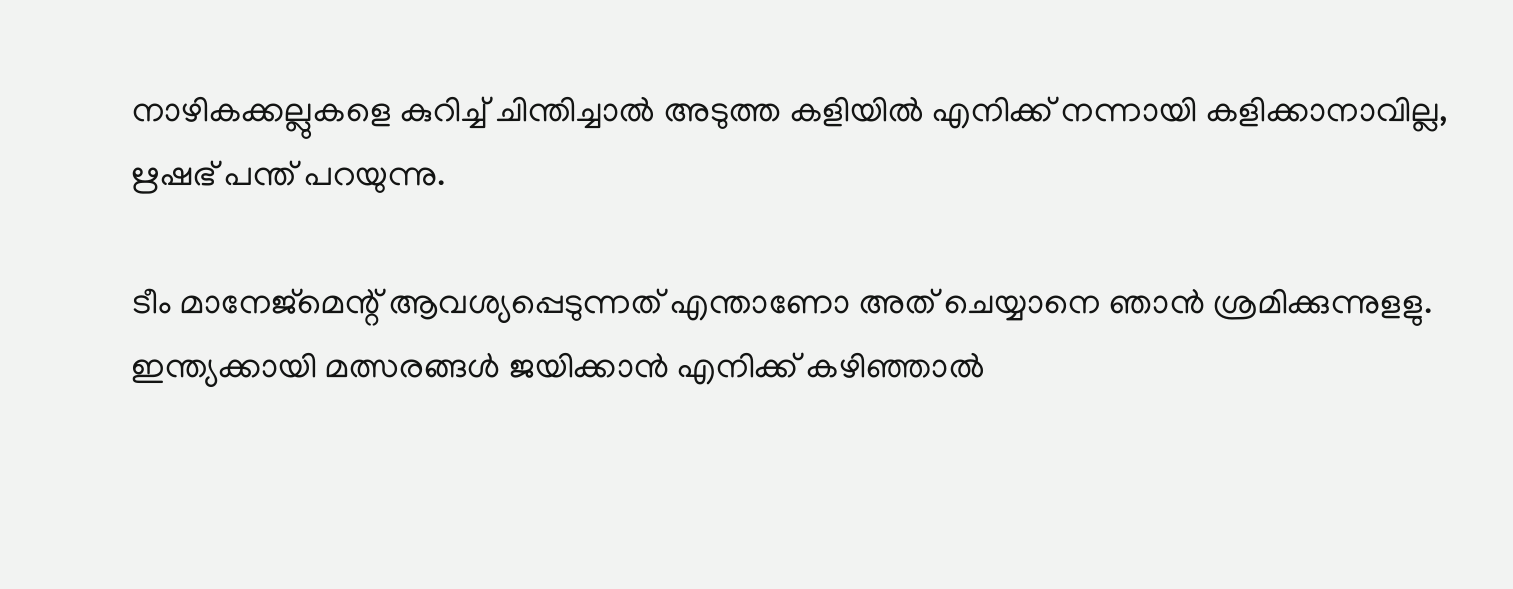നാഴികക്കല്ലുകളെ കുറിച്ച് ചിന്തിച്ചാല്‍ അടുത്ത കളിയില്‍ എനിക്ക് നന്നായി കളിക്കാനാവില്ല, ഋഷഭ് പന്ത് പറയുന്നു.

ടീം മാനേജ്‌മെന്റ് ആവശ്യപ്പെടുന്നത് എന്താണോ അത് ചെയ്യാനെ ഞാന്‍ ശ്രമിക്കുന്നുളളു. ഇന്ത്യക്കായി മത്സരങ്ങള്‍ ജയിക്കാന്‍ എനിക്ക് കഴിഞ്ഞാല്‍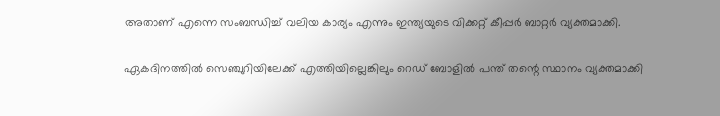അതാണ് എന്നെ സംബന്ധിച്ച് വലിയ കാര്യം എന്നും ഇന്ത്യയുടെ വിക്കറ്റ് കീപ്പര്‍ ബാറ്റര്‍ വ്യക്തമാക്കി.

ഏകദിനത്തില്‍ സെഞ്ചുറിയിലേക്ക് എത്തിയില്ലെങ്കിലും റെഡ് ബോളില്‍ പന്ത് തന്റെ സ്ഥാനം വ്യക്തമാക്കി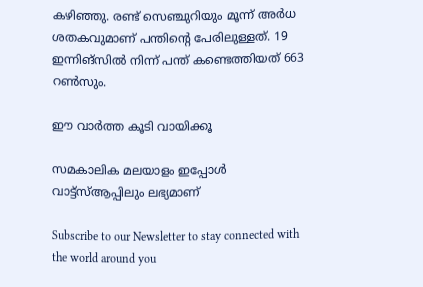കഴിഞ്ഞു. രണ്ട് സെഞ്ചുറിയും മൂന്ന് അര്‍ധ ശതകവുമാണ് പന്തിന്റെ പേരിലുള്ളത്. 19 ഇന്നിങ്‌സില്‍ നിന്ന് പന്ത് കണ്ടെത്തിയത് 663 റണ്‍സും.

ഈ വാര്‍ത്ത കൂടി വായിക്കൂ

സമകാലിക മലയാളം ഇപ്പോള്‍ വാട്ട്‌സ്ആപ്പിലും ലഭ്യമാണ്

Subscribe to our Newsletter to stay connected with the world around you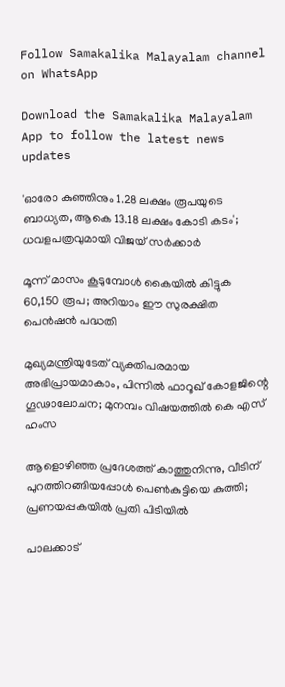Follow Samakalika Malayalam channel on WhatsApp

Download the Samakalika Malayalam App to follow the latest news updates

'ഓരോ കുഞ്ഞിനും 1.28 ലക്ഷം രൂപയുടെ ബാധ്യത, ആകെ 13.18 ലക്ഷം കോടി കടം'; ധവളപത്രവുമായി വിജയ്‌ സർക്കാർ

മൂന്ന് മാസം കൂടുമ്പോള്‍ കൈയില്‍ കിട്ടുക 60,150 രൂപ; അറിയാം ഈ സുരക്ഷിത പെന്‍ഷന്‍ പദ്ധതി

മുഖ്യമന്ത്രിയുടേത് വ്യക്തിപരമായ അഭിപ്രായമാകാം, പിന്നിൽ ഫാറൂഖ് കോളജിന്റെ ഗൂഢാലോചന; മുനമ്പം വിഷയത്തിൽ കെ എസ് ഹംസ

ആളൊഴിഞ്ഞ പ്രദേശത്ത് കാത്തുനിന്നു, വീടിന് പുറത്തിറങ്ങിയപ്പോള്‍ പെണ്‍കുട്ടിയെ കുത്തി; പ്രണയപ്പകയില്‍ പ്രതി പിടിയില്‍

പാലക്കാട്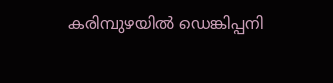കരിമ്പുഴയിൽ ഡെങ്കിപ്പനി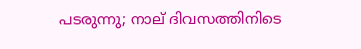പടരുന്നു; നാല് ദിവസത്തിനിടെ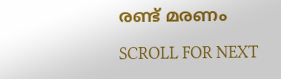രണ്ട് മരണം

SCROLL FOR NEXT